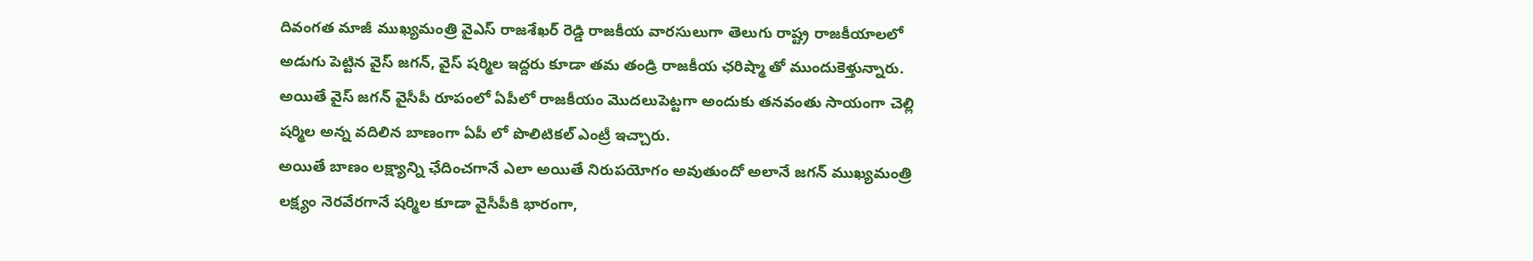దివంగత మాజీ ముఖ్యమంత్రి వైఎస్ రాజశేఖర్ రెడ్డి రాజకీయ వారసులుగా తెలుగు రాష్ట్ర రాజకీయాలలో అడుగు పెట్టిన వైస్ జగన్, వైస్ షర్మిల ఇద్దరు కూడా తమ తండ్రి రాజకీయ ఛరిష్మా తో ముందుకెళ్తున్నారు.
అయితే వైస్ జగన్ వైసీపీ రూపంలో ఏపీలో రాజకీయం మొదలుపెట్టగా అందుకు తనవంతు సాయంగా చెల్లి షర్మిల అన్న వదిలిన బాణంగా ఏపీ లో పొలిటికల్ ఎంట్రీ ఇచ్చారు.
అయితే బాణం లక్ష్యాన్ని ఛేదించగానే ఎలా అయితే నిరుపయోగం అవుతుందో అలానే జగన్ ముఖ్యమంత్రి లక్ష్యం నెరవేరగానే షర్మిల కూడా వైసీపీకి భారంగా,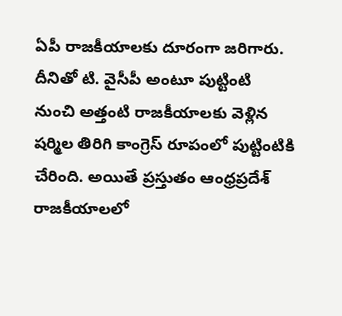ఏపీ రాజకీయాలకు దూరంగా జరిగారు.
దీనితో టి. వైసీపీ అంటూ పుట్టింటి నుంచి అత్తంటి రాజకీయాలకు వెళ్లిన షర్మిల తిరిగి కాంగ్రెస్ రూపంలో పుట్టింటికి చేరింది. అయితే ప్రస్తుతం ఆంధ్రప్రదేశ్ రాజకీయాలలో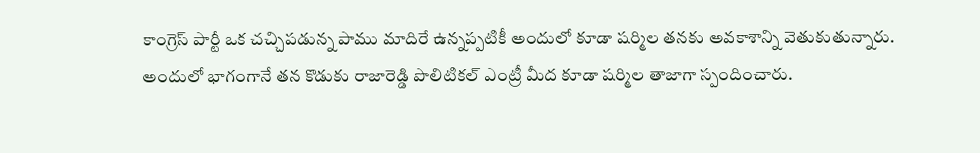కాంగ్రెస్ పార్టీ ఒక చచ్చిపడున్న పాము మాదిరే ఉన్నప్పటికీ అందులో కూడా షర్మిల తనకు అవకాశాన్ని వెతుకుతున్నారు.
అందులో భాగంగానే తన కొడుకు రాజారెడ్డి పొలిటికల్ ఎంట్రీ మీద కూడా షర్మిల తాజాగా స్పందించారు.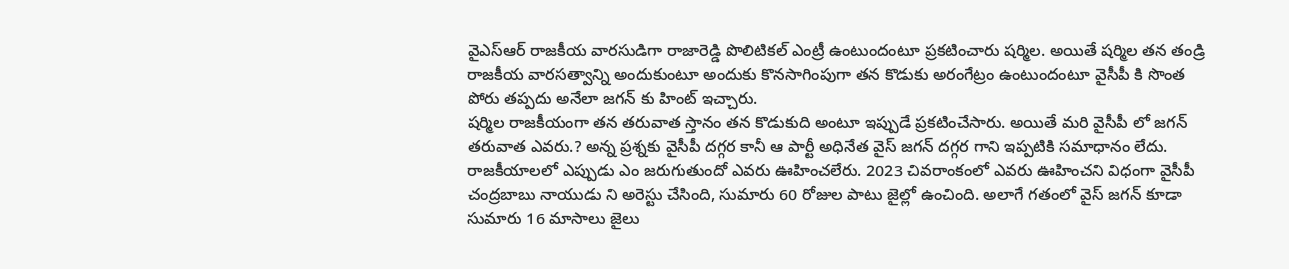వైఎస్ఆర్ రాజకీయ వారసుడిగా రాజారెడ్డి పొలిటికల్ ఎంట్రీ ఉంటుందంటూ ప్రకటించారు షర్మిల. అయితే షర్మిల తన తండ్రి రాజకీయ వారసత్వాన్ని అందుకుంటూ అందుకు కొనసాగింపుగా తన కొడుకు అరంగేట్రం ఉంటుందంటూ వైసీపీ కి సొంత పోరు తప్పదు అనేలా జగన్ కు హింట్ ఇచ్చారు.
షర్మిల రాజకీయంగా తన తరువాత స్తానం తన కొడుకుది అంటూ ఇప్పుడే ప్రకటించేసారు. అయితే మరి వైసీపీ లో జగన్ తరువాత ఎవరు.? అన్న ప్రశ్నకు వైసీపీ దగ్గర కానీ ఆ పార్టీ అధినేత వైస్ జగన్ దగ్గర గాని ఇప్పటికి సమాధానం లేదు.
రాజకీయాలలో ఎప్పుడు ఎం జరుగుతుందో ఎవరు ఊహించలేరు. 2023 చివరాంకంలో ఎవరు ఊహించని విధంగా వైసీపీ చంద్రబాబు నాయుడు ని అరెస్టు చేసింది, సుమారు 60 రోజుల పాటు జైల్లో ఉంచింది. అలాగే గతంలో వైస్ జగన్ కూడా సుమారు 16 మాసాలు జైలు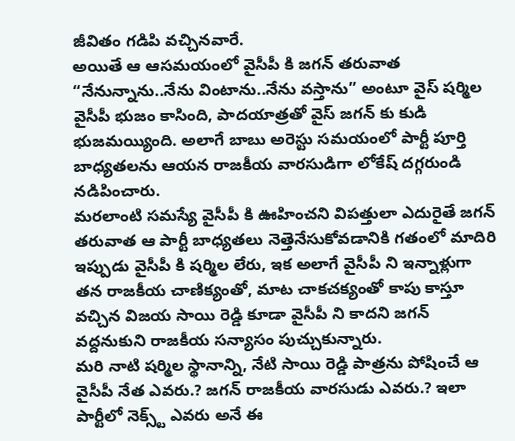జీవితం గడిపి వచ్చినవారే.
అయితే ఆ ఆసమయంలో వైసీపీ కి జగన్ తరువాత “నేనున్నాను..నేను వింటాను..నేను వస్తాను” అంటూ వైస్ షర్మిల వైసీపీ భుజం కాసింది, పాదయాత్రతో వైస్ జగన్ కు కుడి భుజమయ్యింది. అలాగే బాబు అరెస్టు సమయంలో పార్టీ పూర్తి బాధ్యతలను ఆయన రాజకీయ వారసుడిగా లోకేష్ దగ్గరుండి నడిపించారు.
మరలాంటి సమస్యే వైసీపీ కి ఊహించని విపత్తులా ఎదురైతే జగన్ తరువాత ఆ పార్టీ బాధ్యతలు నెత్తెనేసుకోవడానికి గతంలో మాదిరి ఇప్పుడు వైసీపీ కి షర్మిల లేరు, ఇక అలాగే వైసీపీ ని ఇన్నాళ్లుగా తన రాజకీయ చాణిక్యంతో, మాట చాకచక్యంతో కాపు కాస్తూ వచ్చిన విజయ సాయి రెడ్డి కూడా వైసీపీ ని కాదని జగన్ వద్దనుకుని రాజకీయ సన్యాసం పుచ్చుకున్నారు.
మరి నాటి షర్మిల స్థానాన్ని, నేటి సాయి రెడ్డి పాత్రను పోషించే ఆ వైసీపీ నేత ఎవరు.? జగన్ రాజకీయ వారసుడు ఎవరు.? ఇలా పార్టీలో నెక్స్ట్ ఎవరు అనే ఈ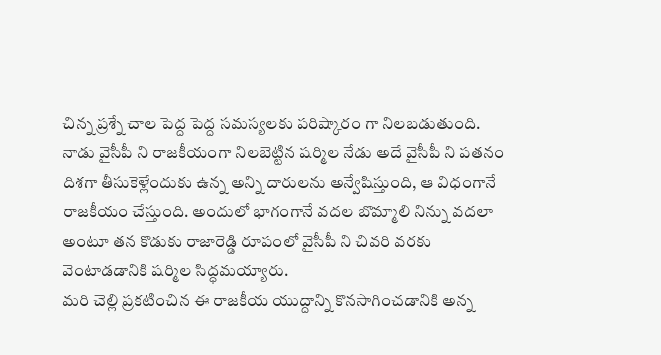చిన్న ప్రశ్నే చాల పెద్ద పెద్ద సమస్యలకు పరిష్కారం గా నిలబడుతుంది.
నాడు వైసీపీ ని రాజకీయంగా నిలబెట్టిన షర్మిల నేడు అదే వైసీపీ ని పతనం దిశగా తీసుకెళ్లేందుకు ఉన్న అన్ని దారులను అన్వేషిస్తుంది, ఆ విధంగానే రాజకీయం చేస్తుంది. అందులో భాగంగానే వదల బొమ్మాలి నిన్ను వదలా అంటూ తన కొడుకు రాజారెడ్డి రూపంలో వైసీపీ ని చివరి వరకు వెంటాడడానికి షర్మిల సిద్ధమయ్యారు.
మరి చెల్లి ప్రకటించిన ఈ రాజకీయ యుద్దాన్ని కొనసాగించడానికి అన్న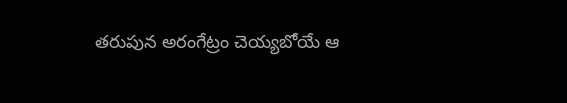తరుపున అరంగేట్రం చెయ్యబోయే ఆ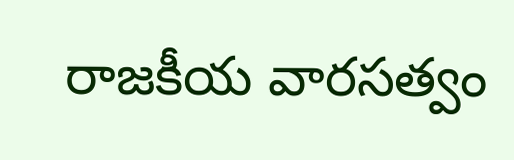రాజకీయ వారసత్వం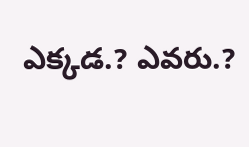ఎక్కడ.? ఎవరు.?